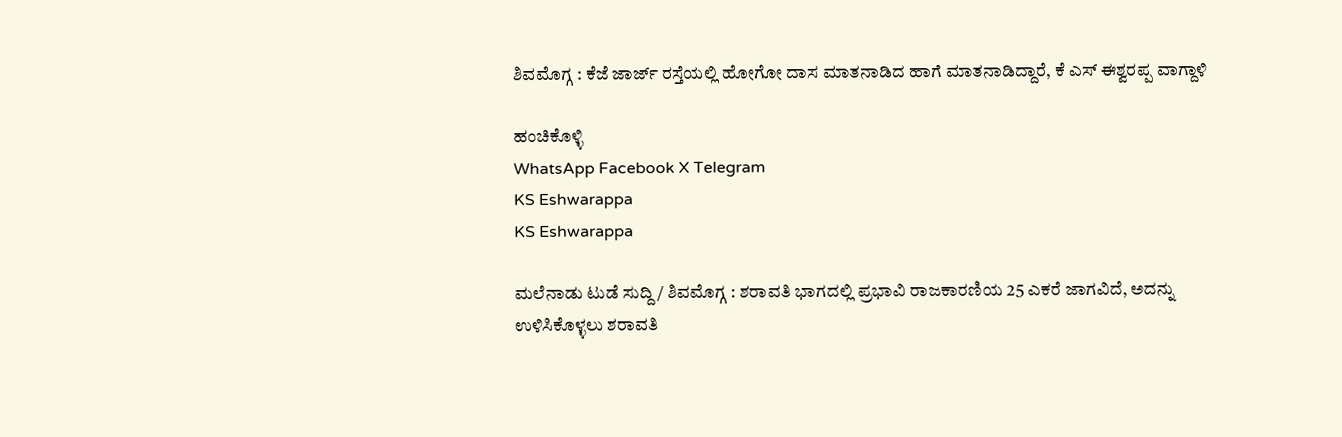ಶಿವಮೊಗ್ಗ : ಕೆಜೆ ಜಾರ್ಜ್ ರಸ್ತೆಯಲ್ಲಿ ಹೋಗೋ ದಾಸ ಮಾತನಾಡಿದ ಹಾಗೆ ಮಾತನಾಡಿದ್ದಾರೆ, ಕೆ ಎಸ್ ಈಶ್ವರಪ್ಪ ವಾಗ್ದಾಳಿ

ಹಂಚಿಕೊಳ್ಳಿ
WhatsApp Facebook X Telegram
KS Eshwarappa
KS Eshwarappa

ಮಲೆನಾಡು ಟುಡೆ ಸುದ್ದಿ / ಶಿವಮೊಗ್ಗ : ಶರಾವತಿ ಭಾಗದಲ್ಲಿ ಪ್ರಭಾವಿ ರಾಜಕಾರಣಿಯ 25 ಎಕರೆ ಜಾಗವಿದೆ, ಅದನ್ನು ಉಳಿಸಿಕೊಳ್ಳಲು ಶರಾವತಿ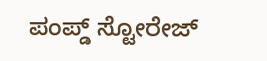ಪಂಪ್ಡ್ ಸ್ಟೋರೇಜ್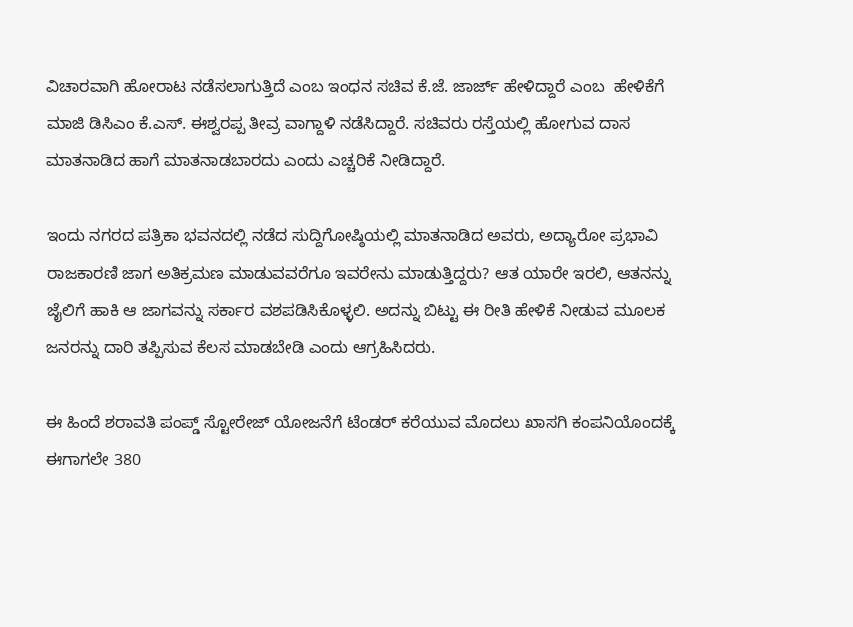ವಿಚಾರವಾಗಿ ಹೋರಾಟ ನಡೆಸಲಾಗುತ್ತಿದೆ ಎಂಬ ಇಂಧನ ಸಚಿವ ಕೆ.ಜೆ. ಜಾರ್ಜ್ ಹೇಳಿದ್ದಾರೆ ಎಂಬ  ಹೇಳಿಕೆಗೆ ಮಾಜಿ ಡಿಸಿಎಂ ಕೆ.ಎಸ್. ಈಶ್ವರಪ್ಪ ತೀವ್ರ ವಾಗ್ದಾಳಿ ನಡೆಸಿದ್ದಾರೆ. ಸಚಿವರು ರಸ್ತೆಯಲ್ಲಿ ಹೋಗುವ ದಾಸ ಮಾತನಾಡಿದ ಹಾಗೆ ಮಾತನಾಡಬಾರದು ಎಂದು ಎಚ್ಚರಿಕೆ ನೀಡಿದ್ದಾರೆ.

ಇಂದು ನಗರದ ಪತ್ರಿಕಾ ಭವನದಲ್ಲಿ ನಡೆದ ಸುದ್ದಿಗೋಷ್ಠಿಯಲ್ಲಿ ಮಾತನಾಡಿದ ಅವರು, ಅದ್ಯಾರೋ ಪ್ರಭಾವಿ ರಾಜಕಾರಣಿ ಜಾಗ ಅತಿಕ್ರಮಣ ಮಾಡುವವರೆಗೂ ಇವರೇನು ಮಾಡುತ್ತಿದ್ದರು? ಆತ ಯಾರೇ ಇರಲಿ, ಆತನನ್ನು ಜೈಲಿಗೆ ಹಾಕಿ ಆ ಜಾಗವನ್ನು ಸರ್ಕಾರ ವಶಪಡಿಸಿಕೊಳ್ಳಲಿ. ಅದನ್ನು ಬಿಟ್ಟು ಈ ರೀತಿ ಹೇಳಿಕೆ ನೀಡುವ ಮೂಲಕ ಜನರನ್ನು ದಾರಿ ತಪ್ಪಿಸುವ ಕೆಲಸ ಮಾಡಬೇಡಿ ಎಂದು ಆಗ್ರಹಿಸಿದರು.

ಈ ಹಿಂದೆ ಶರಾವತಿ ಪಂಪ್ಡ್ ಸ್ಟೋರೇಜ್ ಯೋಜನೆಗೆ ಟೆಂಡರ್ ಕರೆಯುವ ಮೊದಲು ಖಾಸಗಿ ಕಂಪನಿಯೊಂದಕ್ಕೆ ಈಗಾಗಲೇ 380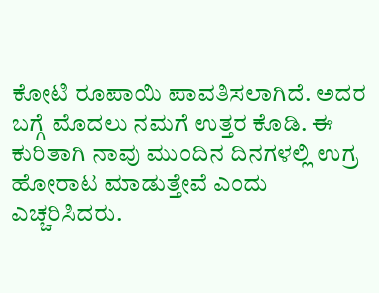ಕೋಟಿ ರೂಪಾಯಿ ಪಾವತಿಸಲಾಗಿದೆ. ಅದರ ಬಗ್ಗೆ ಮೊದಲು ನಮಗೆ ಉತ್ತರ ಕೊಡಿ. ಈ ಕುರಿತಾಗಿ ನಾವು ಮುಂದಿನ ದಿನಗಳಲ್ಲಿ ಉಗ್ರ ಹೋರಾಟ ಮಾಡುತ್ತೇವೆ ಎಂದು ಎಚ್ಚರಿಸಿದರು.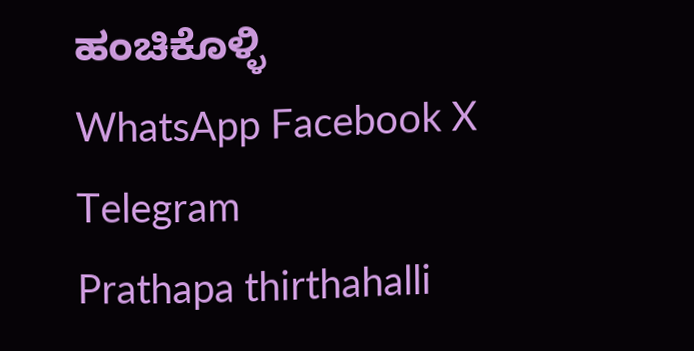ಹಂಚಿಕೊಳ್ಳಿ
WhatsApp Facebook X Telegram
Prathapa thirthahalli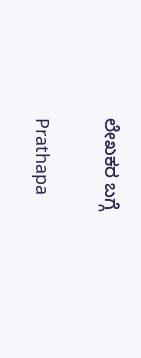ಲೇಖಕರ ಬಗ್ಗೆ

Prathapa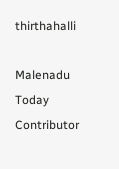thirthahalli

Malenadu Today Contributor